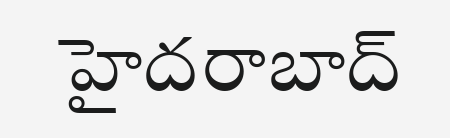హైదరాబాద్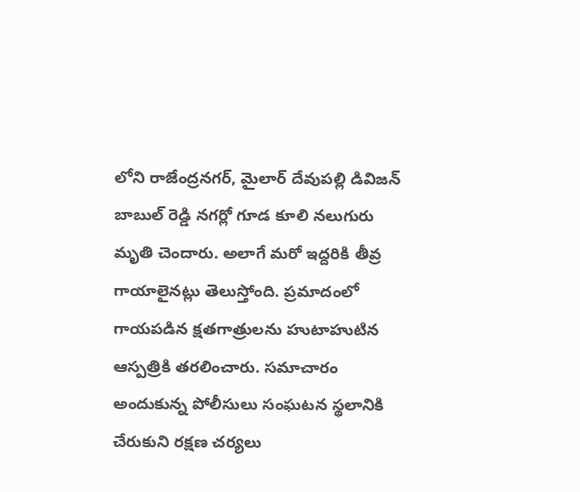లోని రాజేంద్రనగర్, మైలార్ దేవుపల్లి డివిజన్ బాబుల్ రెడ్డి నగర్లో గూడ కూలి నలుగురు మృతి చెందారు. అలాగే మరో ఇద్దరికి తీవ్ర గాయాలైనట్లు తెలుస్తోంది. ప్రమాదంలో గాయపడిన క్షతగాత్రులను హుటాహుటిన ఆస్పత్రికి తరలించారు. సమాచారం అందుకున్న పోలీసులు సంఘటన స్థలానికి చేరుకుని రక్షణ చర్యలు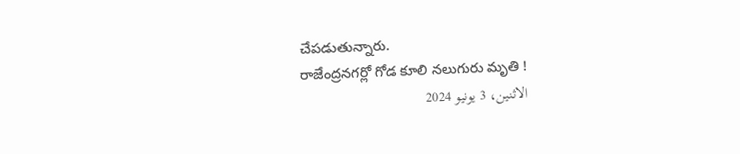చేపడుతున్నారు.
రాజేంద్రనగర్లో గోడ కూలి నలుగురు మృతి !
الاثنين، 3 يونيو 2024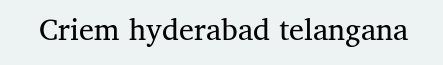Criem hyderabad telangana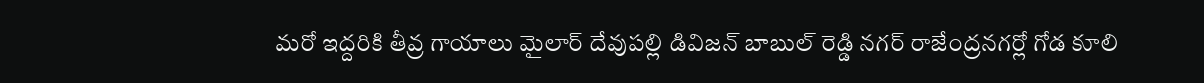మరో ఇద్దరికి తీవ్ర గాయాలు మైలార్ దేవుపల్లి డివిజన్ బాబుల్ రెడ్డి నగర్ రాజేంద్రనగర్లో గోడ కూలి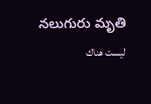నలుగురు మృతి
ليست هناك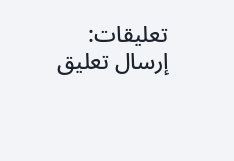تعليقات:
إرسال تعليق